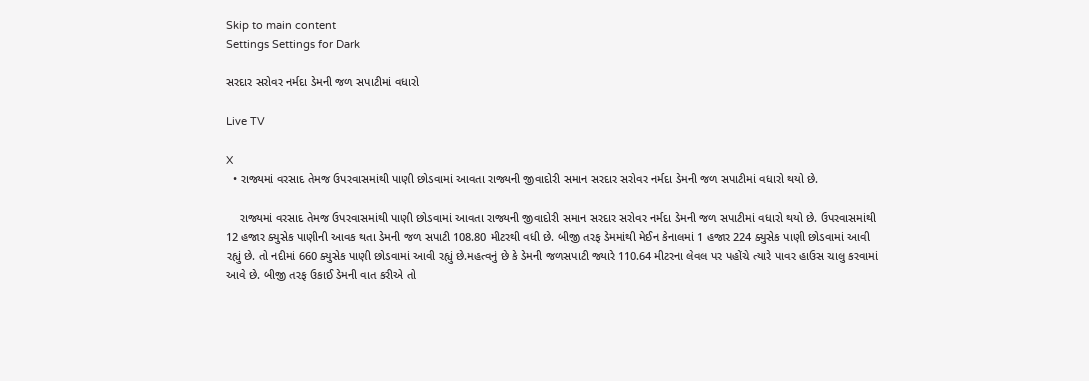Skip to main content
Settings Settings for Dark

સરદાર સરોવર નર્મદા ડેમની જળ સપાટીમાં વધારો

Live TV

X
  • રાજ્યમાં વરસાદ તેમજ ઉપરવાસમાંથી પાણી છોડવામાં આવતા રાજ્યની જીવાદોરી સમાન સરદાર સરોવર નર્મદા ડેમની જળ સપાટીમાં વધારો થયો છે.

    રાજ્યમાં વરસાદ તેમજ ઉપરવાસમાંથી પાણી છોડવામાં આવતા રાજ્યની જીવાદોરી સમાન સરદાર સરોવર નર્મદા ડેમની જળ સપાટીમાં વધારો થયો છે. ઉપરવાસમાંથી 12 હજાર ક્યુસેક પાણીની આવક થતા ડેમની જળ સપાટી 108.80 મીટરથી વધી છે. બીજી તરફ ડેમમાંથી મેઈન કેનાલમાં 1 હજાર 224 ક્યુસેક પાણી છોડવામાં આવી રહ્યું છે. તો નદીમાં 660 ક્યુસેક પાણી છોડવામાં આવી રહ્યું છે.મહત્વનું છે કે ડેમની જળસપાટી જ્યારે 110.64 મીટરના લેવલ પર પહોંચે ત્યારે પાવર હાઉસ ચાલુ કરવામાં આવે છે. બીજી તરફ ઉકાઈ ડેમની વાત કરીએ તો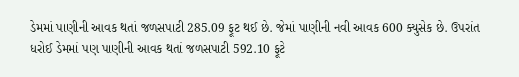ડેમમાં પાણીની આવક થતાં જળસપાટી 285.09 ફૂટ થઈ છે. જેમાં પાણીની નવી આવક 600 ક્યુસેક છે. ઉપરાંત ધરોઈ ડેમમાં પણ પાણીની આવક થતાં જળસપાટી 592.10 ફૂટે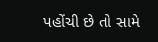પહોંચી છે તો સામે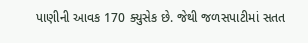પાણીની આવક 170 ક્યુસેક છે. જેથી જળસપાટીમાં સતત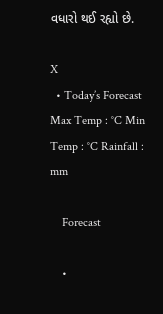વધારો થઈ રહ્યો છે.

X
  • Today’s Forecast Max Temp : °C Min Temp : °C Rainfall : mm

    Forecast

    •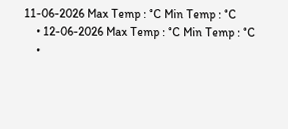11-06-2026 Max Temp : °C Min Temp : °C
    • 12-06-2026 Max Temp : °C Min Temp : °C
    •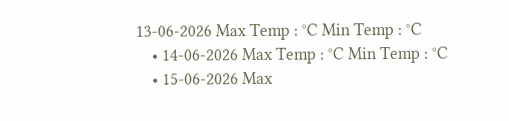13-06-2026 Max Temp : °C Min Temp : °C
    • 14-06-2026 Max Temp : °C Min Temp : °C
    • 15-06-2026 Max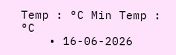Temp : °C Min Temp : °C
    • 16-06-2026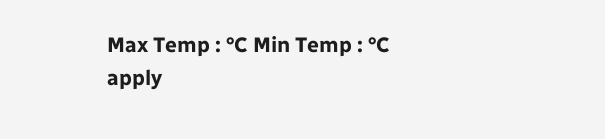Max Temp : °C Min Temp : °C
apply